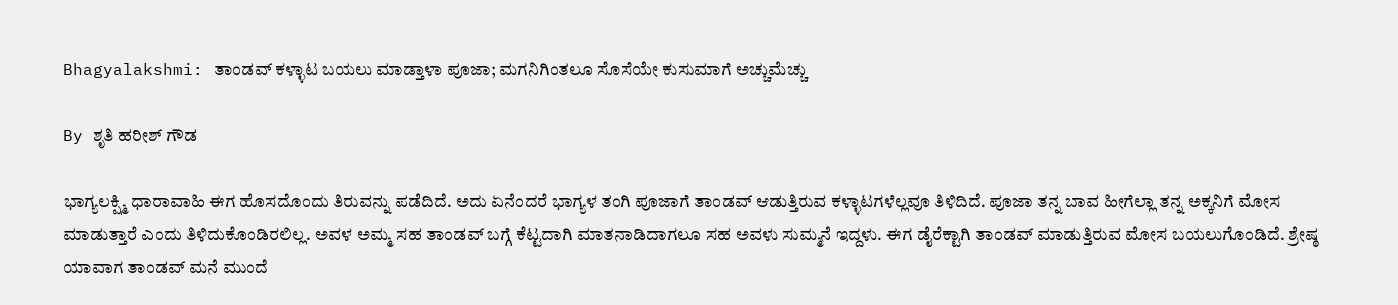Bhagyalakshmi: ತಾಂಡವ್ ಕಳ್ಳಾಟ ಬಯಲು ಮಾಡ್ತಾಳಾ ಪೂಜಾ; ಮಗನಿಗಿಂತಲೂ ಸೊಸೆಯೇ ಕುಸುಮಾಗೆ ಅಚ್ಚುಮೆಚ್ಚು

By ಶೃತಿ ಹರೀಶ್ ಗೌಡ

ಭಾಗ್ಯಲಕ್ಷ್ಮಿ ಧಾರಾವಾಹಿ ಈಗ ಹೊಸದೊಂದು ತಿರುವನ್ನು ಪಡೆದಿದೆ. ಅದು ಏನೆಂದರೆ ಭಾಗ್ಯಳ ತಂಗಿ ಪೂಜಾಗೆ ತಾಂಡವ್ ಆಡುತ್ತಿರುವ ಕಳ್ಳಾಟಗಳೆಲ್ಲವೂ ತಿಳಿದಿದೆ. ಪೂಜಾ ತನ್ನ ಬಾವ ಹೀಗೆಲ್ಲಾ ತನ್ನ ಅಕ್ಕನಿಗೆ ಮೋಸ ಮಾಡುತ್ತಾರೆ ಎಂದು ತಿಳಿದುಕೊಂಡಿರಲಿಲ್ಲ. ಅವಳ ಅಮ್ಮ ಸಹ ತಾಂಡವ್ ಬಗ್ಗೆ ಕೆಟ್ಟದಾಗಿ ಮಾತನಾಡಿದಾಗಲೂ ಸಹ ಅವಳು ಸುಮ್ಮನೆ ಇದ್ದಳು. ಈಗ ಡೈರೆಕ್ಟಾಗಿ ತಾಂಡವ್ ಮಾಡುತ್ತಿರುವ ಮೋಸ ಬಯಲುಗೊಂಡಿದೆ. ಶ್ರೇಷ್ಠ ಯಾವಾಗ ತಾಂಡವ್ ಮನೆ ಮುಂದೆ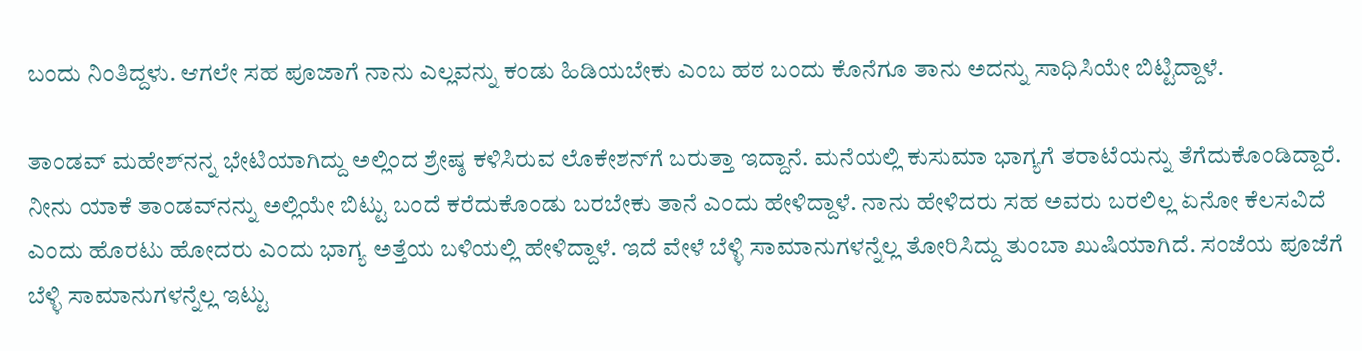ಬಂದು ನಿಂತಿದ್ದಳು. ಆಗಲೇ ಸಹ ಪೂಜಾಗೆ ನಾನು ಎಲ್ಲವನ್ನು ಕಂಡು ಹಿಡಿಯಬೇಕು ಎಂಬ ಹಠ ಬಂದು ಕೊನೆಗೂ ತಾನು ಅದನ್ನು ಸಾಧಿಸಿಯೇ ಬಿಟ್ಟಿದ್ದಾಳೆ.

ತಾಂಡವ್ ಮಹೇಶ್‌ನನ್ನ ಭೇಟಿಯಾಗಿದ್ದು ಅಲ್ಲಿಂದ ಶ್ರೇಷ್ಠ ಕಳಿಸಿರುವ ಲೊಕೇಶನ್‌ಗೆ ಬರುತ್ತಾ ಇದ್ದಾನೆ. ಮನೆಯಲ್ಲಿ ಕುಸುಮಾ ಭಾಗ್ಯಗೆ ತರಾಟೆಯನ್ನು ತೆಗೆದುಕೊಂಡಿದ್ದಾರೆ. ನೀನು ಯಾಕೆ ತಾಂಡವ್‌ನನ್ನು ಅಲ್ಲಿಯೇ ಬಿಟ್ಟು ಬಂದೆ ಕರೆದುಕೊಂಡು ಬರಬೇಕು ತಾನೆ ಎಂದು ಹೇಳಿದ್ದಾಳೆ. ನಾನು ಹೇಳಿದರು ಸಹ ಅವರು ಬರಲಿಲ್ಲ ಏನೋ ಕೆಲಸವಿದೆ ಎಂದು ಹೊರಟು ಹೋದರು ಎಂದು ಭಾಗ್ಯ ಅತ್ತೆಯ ಬಳಿಯಲ್ಲಿ ಹೇಳಿದ್ದಾಳೆ. ಇದೆ ವೇಳೆ ಬೆಳ್ಳಿ ಸಾಮಾನುಗಳನ್ನೆಲ್ಲ ತೋರಿಸಿದ್ದು ತುಂಬಾ ಖುಷಿಯಾಗಿದೆ. ಸಂಜೆಯ ಪೂಜೆಗೆ ಬೆಳ್ಳಿ ಸಾಮಾನುಗಳನ್ನೆಲ್ಲ ಇಟ್ಟು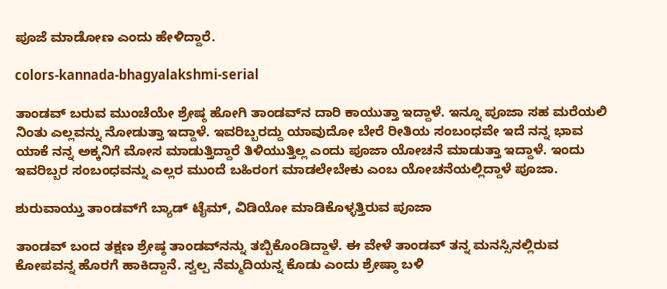ಪೂಜೆ ಮಾಡೋಣ ಎಂದು ಹೇಳಿದ್ದಾರೆ.

colors-kannada-bhagyalakshmi-serial

ತಾಂಡವ್ ಬರುವ ಮುಂಚೆಯೇ ಶ್ರೇಷ್ಠ ಹೋಗಿ ತಾಂಡವ್‌ನ ದಾರಿ ಕಾಯುತ್ತಾ ಇದ್ದಾಳೆ. ಇನ್ನೂ ಪೂಜಾ ಸಹ ಮರೆಯಲಿ ನಿಂತು ಎಲ್ಲವನ್ನು ನೋಡುತ್ತಾ ಇದ್ದಾಳೆ. ಇವರಿಬ್ಬರದ್ದು ಯಾವುದೋ ಬೇರೆ ರೀತಿಯ ಸಂಬಂಧವೇ ಇದೆ ನನ್ನ ಭಾವ ಯಾಕೆ ನನ್ನ ಅಕ್ಕನಿಗೆ ಮೋಸ ಮಾಡುತ್ತಿದ್ದಾರೆ ತಿಳಿಯುತ್ತಿಲ್ಲ ಎಂದು ಪೂಜಾ ಯೋಚನೆ ಮಾಡುತ್ತಾ ಇದ್ದಾಳೆ. ಇಂದು ಇವರಿಬ್ಬರ ಸಂಬಂಧವನ್ನು ಎಲ್ಲರ ಮುಂದೆ ಬಹಿರಂಗ ಮಾಡಲೇಬೇಕು ಎಂಬ ಯೋಚನೆಯಲ್ಲಿದ್ದಾಳೆ ಪೂಜಾ.

ಶುರುವಾಯ್ತು ತಾಂಡವ್‌ಗೆ ಬ್ಯಾಡ್ ಟೈಮ್, ವಿಡಿಯೋ ಮಾಡಿಕೊಳ್ಳತ್ತಿರುವ ಪೂಜಾ

ತಾಂಡವ್ ಬಂದ ತಕ್ಷಣ ಶ್ರೇಷ್ಠ ತಾಂಡ‌ವ್‌ನನ್ನು ತಬ್ಬಿಕೊಂಡಿದ್ದಾಳೆ. ಈ ವೇಳೆ ತಾಂಡವ್ ತನ್ನ ಮನಸ್ಸಿನಲ್ಲಿರುವ ಕೋಪವನ್ನ ಹೊರಗೆ ಹಾಕಿದ್ದಾನೆ. ಸ್ವಲ್ಪ ನೆಮ್ಮದಿಯನ್ನ ಕೊಡು ಎಂದು ಶ್ರೇಷ್ಠಾ ಬಳಿ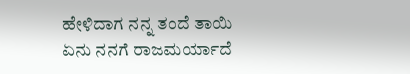ಹೇಳಿದಾಗ ನನ್ನ ತಂದೆ ತಾಯಿ ಏನು ನನಗೆ ರಾಜಮರ್ಯಾದೆ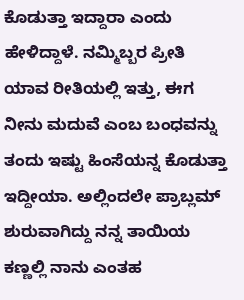ಕೊಡುತ್ತಾ ಇದ್ದಾರಾ ಎಂದು ಹೇಳಿದ್ದಾಳೆ. ನಮ್ಮಿಬ್ಬರ ಪ್ರೀತಿ ಯಾವ ರೀತಿಯಲ್ಲಿ ಇತ್ತು, ಈಗ ನೀನು ಮದುವೆ ಎಂಬ ಬಂಧವನ್ನು ತಂದು ಇಷ್ಟು ಹಿಂಸೆಯನ್ನ ಕೊಡುತ್ತಾ ಇದ್ದೀಯಾ. ಅಲ್ಲಿಂದಲೇ ಪ್ರಾಬ್ಲಮ್ ಶುರುವಾಗಿದ್ದು ನನ್ನ ತಾಯಿಯ ಕಣ್ಣಲ್ಲಿ ನಾನು ಎಂತಹ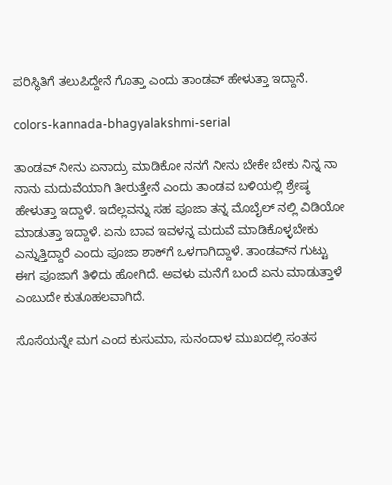ಪರಿಸ್ಥಿತಿಗೆ ತಲುಪಿದ್ದೇನೆ ಗೊತ್ತಾ ಎಂದು ತಾಂಡವ್ ಹೇಳುತ್ತಾ ಇದ್ದಾನೆ.

colors-kannada-bhagyalakshmi-serial

ತಾಂಡವ್ ನೀನು ಏನಾದ್ರು ಮಾಡಿಕೋ ನನಗೆ ನೀನು ಬೇಕೇ ಬೇಕು ನಿನ್ನ ನಾ ನಾನು ಮದುವೆಯಾಗಿ ತೀರುತ್ತೇನೆ ಎಂದು ತಾಂಡವ ಬಳಿಯಲ್ಲಿ ಶ್ರೇಷ್ಠ ಹೇಳುತ್ತಾ ಇದ್ದಾಳೆ. ಇದೆಲ್ಲವನ್ನು ಸಹ ಪೂಜಾ ತನ್ನ ಮೊಬೈಲ್ ನಲ್ಲಿ ವಿಡಿಯೋ ಮಾಡುತ್ತಾ ಇದ್ದಾಳೆ. ಏನು ಬಾವ ಇವಳನ್ನ ಮದುವೆ ಮಾಡಿಕೊಳ್ಳಬೇಕು ಎನ್ನುತ್ತಿದ್ದಾರೆ ಎಂದು ಪೂಜಾ ಶಾಕ್‌ಗೆ ಒಳಗಾಗಿದ್ದಾಳೆ. ತಾಂಡವ್‌ನ ಗುಟ್ಟು ಈಗ ಪೂಜಾಗೆ ತಿಳಿದು ಹೋಗಿದೆ. ಅವಳು ಮನೆಗೆ ಬಂದೆ ಏನು ಮಾಡುತ್ತಾಳೆ ಎಂಬುದೇ ಕುತೂಹಲವಾಗಿದೆ.

ಸೊಸೆಯನ್ನೇ ಮಗ ಎಂದ ಕುಸುಮಾ, ಸುನಂದಾಳ ಮುಖದಲ್ಲಿ ಸಂತಸ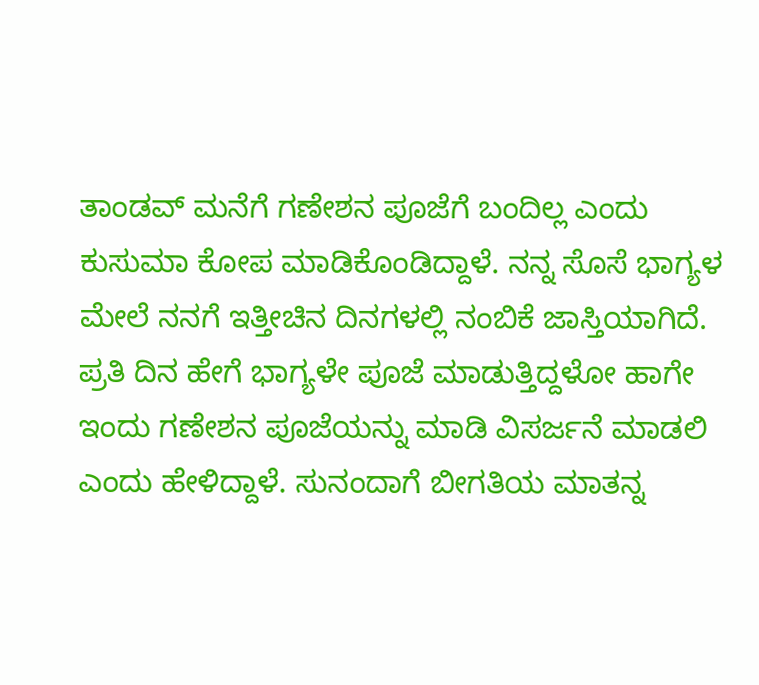ತಾಂಡವ್ ಮನೆಗೆ ಗಣೇಶನ ಪೂಜೆಗೆ ಬಂದಿಲ್ಲ ಎಂದು ಕುಸುಮಾ ಕೋಪ ಮಾಡಿಕೊಂಡಿದ್ದಾಳೆ. ನನ್ನ ಸೊಸೆ ಭಾಗ್ಯಳ ಮೇಲೆ ನನಗೆ ಇತ್ತೀಚಿನ ದಿನಗಳಲ್ಲಿ ನಂಬಿಕೆ ಜಾಸ್ತಿಯಾಗಿದೆ. ಪ್ರತಿ ದಿನ ಹೇಗೆ ಭಾಗ್ಯಳೇ ಪೂಜೆ ಮಾಡುತ್ತಿದ್ದಳೋ ಹಾಗೇ ಇಂದು ಗಣೇಶನ ಪೂಜೆಯನ್ನು ಮಾಡಿ ವಿಸರ್ಜನೆ ಮಾಡಲಿ ಎಂದು ಹೇಳಿದ್ದಾಳೆ. ಸುನಂದಾಗೆ ಬೀಗತಿಯ ಮಾತನ್ನ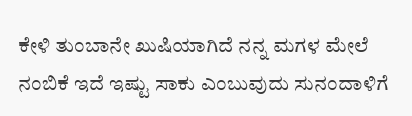ಕೇಳಿ ತುಂಬಾನೇ ಖುಷಿಯಾಗಿದೆ ನನ್ನ ಮಗಳ ಮೇಲೆ ನಂಬಿಕೆ ಇದೆ ಇಷ್ಟು ಸಾಕು ಎಂಬುವುದು ಸುನಂದಾಳಿಗೆ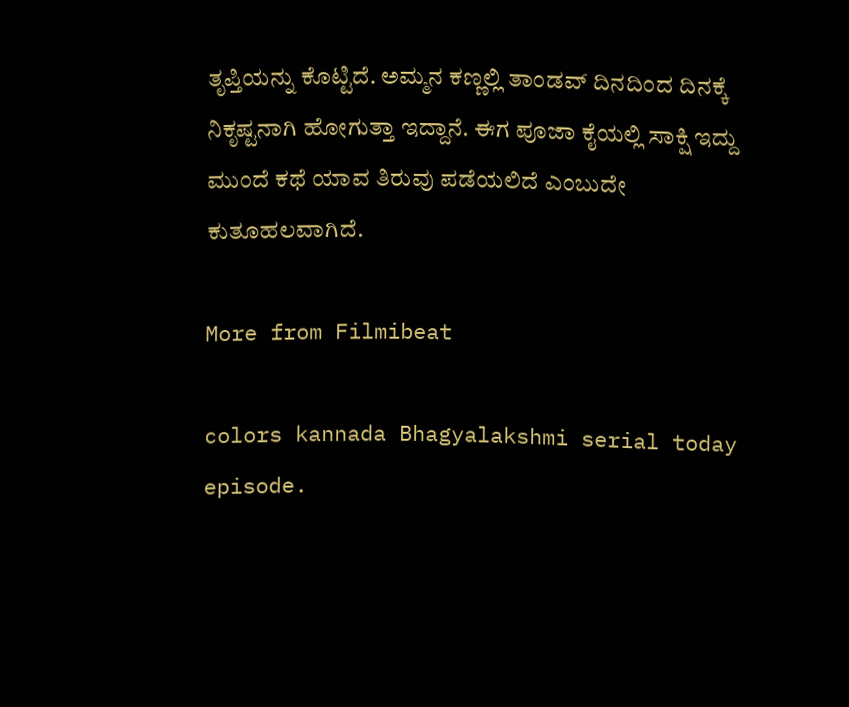ತೃಪ್ತಿಯನ್ನು ಕೊಟ್ಟಿದೆ. ಅಮ್ಮನ ಕಣ್ಣಲ್ಲಿ ತಾಂಡವ್ ದಿನದಿಂದ ದಿನಕ್ಕೆ ನಿಕೃಷ್ಟನಾಗಿ ಹೋಗುತ್ತಾ ಇದ್ದಾನೆ. ಈಗ ಪೂಜಾ ಕೈಯಲ್ಲಿ ಸಾಕ್ಷಿ ಇದ್ದು ಮುಂದೆ ಕಥೆ ಯಾವ ತಿರುವು ಪಡೆಯಲಿದೆ ಎಂಬುದೇ ಕುತೂಹಲವಾಗಿದೆ.

More from Filmibeat

colors kannada Bhagyalakshmi serial today episode.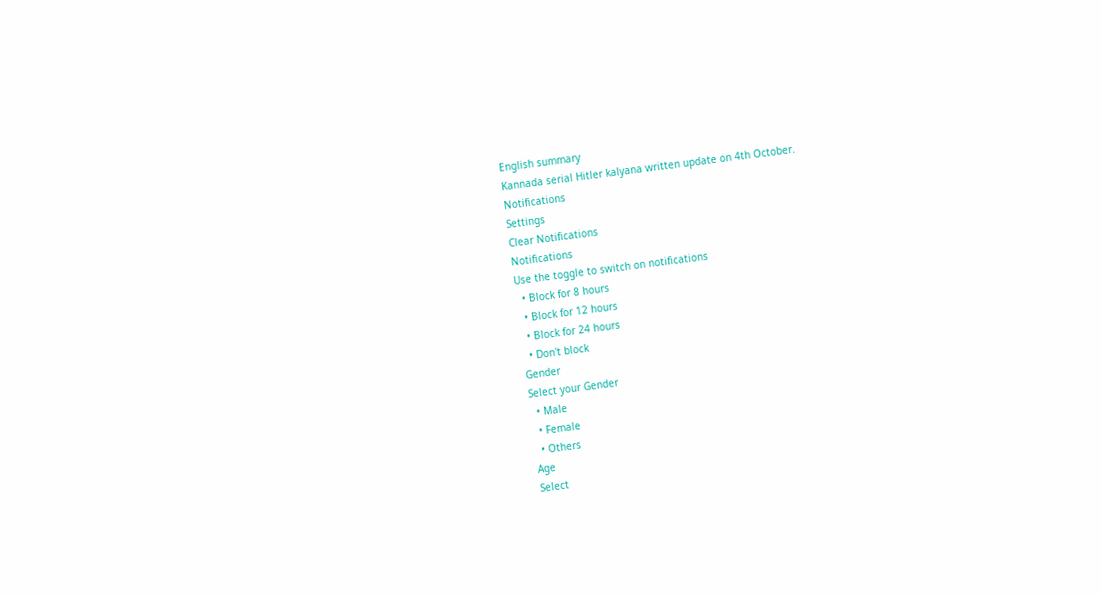English summary
Kannada serial Hitler kalyana written update on 4th October.
Notifications
Settings
Clear Notifications
Notifications
Use the toggle to switch on notifications
  • Block for 8 hours
  • Block for 12 hours
  • Block for 24 hours
  • Don't block
Gender
Select your Gender
  • Male
  • Female
  • Others
Age
Select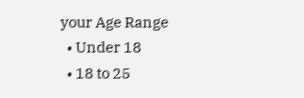your Age Range
  • Under 18
  • 18 to 25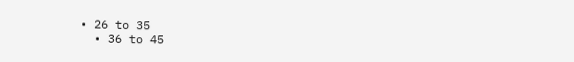• 26 to 35
  • 36 to 45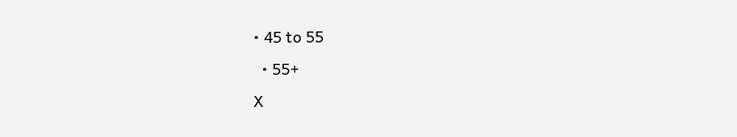• 45 to 55
  • 55+
X